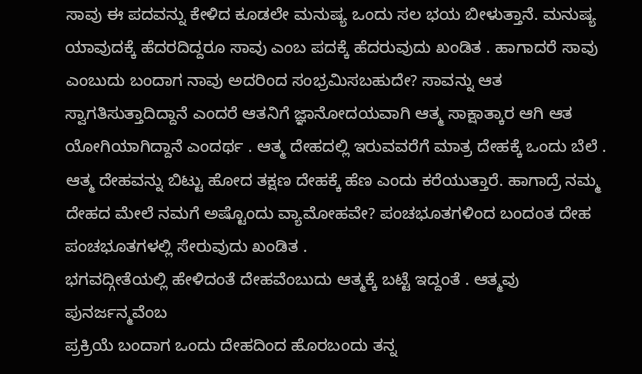ಸಾವು ಈ ಪದವನ್ನು ಕೇಳಿದ ಕೂಡಲೇ ಮನುಷ್ಯ ಒಂದು ಸಲ ಭಯ ಬೀಳುತ್ತಾನೆ. ಮನುಷ್ಯ ಯಾವುದಕ್ಕೆ ಹೆದರದಿದ್ದರೂ ಸಾವು ಎಂಬ ಪದಕ್ಕೆ ಹೆದರುವುದು ಖಂಡಿತ . ಹಾಗಾದರೆ ಸಾವು ಎಂಬುದು ಬಂದಾಗ ನಾವು ಅದರಿಂದ ಸಂಭ್ರಮಿಸಬಹುದೇ? ಸಾವನ್ನು ಆತ ಸ್ವಾಗತಿಸುತ್ತಾದಿದ್ದಾನೆ ಎಂದರೆ ಆತನಿಗೆ ಜ್ಞಾನೋದಯವಾಗಿ ಆತ್ಮ ಸಾಕ್ಷಾತ್ಕಾರ ಆಗಿ ಆತ ಯೋಗಿಯಾಗಿದ್ದಾನೆ ಎಂದರ್ಥ . ಆತ್ಮ ದೇಹದಲ್ಲಿ ಇರುವವರೆಗೆ ಮಾತ್ರ ದೇಹಕ್ಕೆ ಒಂದು ಬೆಲೆ . ಆತ್ಮ ದೇಹವನ್ನು ಬಿಟ್ಟು ಹೋದ ತಕ್ಷಣ ದೇಹಕ್ಕೆ ಹೆಣ ಎಂದು ಕರೆಯುತ್ತಾರೆ. ಹಾಗಾದ್ರೆ ನಮ್ಮ ದೇಹದ ಮೇಲೆ ನಮಗೆ ಅಷ್ಟೊಂದು ವ್ಯಾಮೋಹವೇ? ಪಂಚಭೂತಗಳಿಂದ ಬಂದಂತ ದೇಹ ಪಂಚಭೂತಗಳಲ್ಲಿ ಸೇರುವುದು ಖಂಡಿತ .
ಭಗವದ್ಗೀತೆಯಲ್ಲಿ ಹೇಳಿದಂತೆ ದೇಹವೆಂಬುದು ಆತ್ಮಕ್ಕೆ ಬಟ್ಟೆ ಇದ್ದಂತೆ . ಆತ್ಮವು ಪುನರ್ಜನ್ಮವೆಂಬ
ಪ್ರಕ್ರಿಯೆ ಬಂದಾಗ ಒಂದು ದೇಹದಿಂದ ಹೊರಬಂದು ತನ್ನ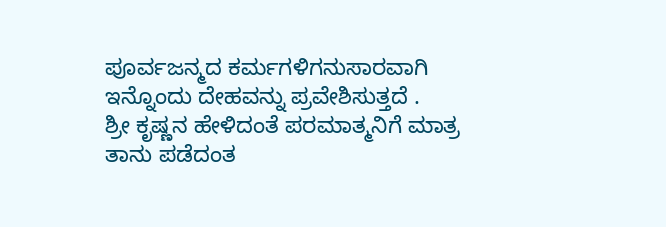ಪೂರ್ವಜನ್ಮದ ಕರ್ಮಗಳಿಗನುಸಾರವಾಗಿ ಇನ್ನೊಂದು ದೇಹವನ್ನು ಪ್ರವೇಶಿಸುತ್ತದೆ .
ಶ್ರೀ ಕೃಷ್ಣನ ಹೇಳಿದಂತೆ ಪರಮಾತ್ಮನಿಗೆ ಮಾತ್ರ ತಾನು ಪಡೆದಂತ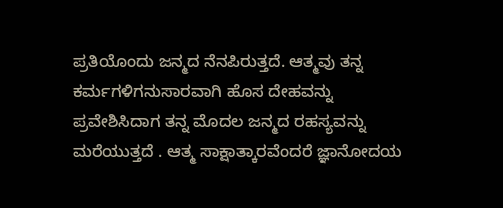ಪ್ರತಿಯೊಂದು ಜನ್ಮದ ನೆನಪಿರುತ್ತದೆ. ಆತ್ಮವು ತನ್ನ ಕರ್ಮಗಳಿಗನುಸಾರವಾಗಿ ಹೊಸ ದೇಹವನ್ನು ಪ್ರವೇಶಿಸಿದಾಗ ತನ್ನ ಮೊದಲ ಜನ್ಮದ ರಹಸ್ಯವನ್ನು ಮರೆಯುತ್ತದೆ . ಆತ್ಮ ಸಾಕ್ಷಾತ್ಕಾರವೆಂದರೆ ಜ್ಞಾನೋದಯ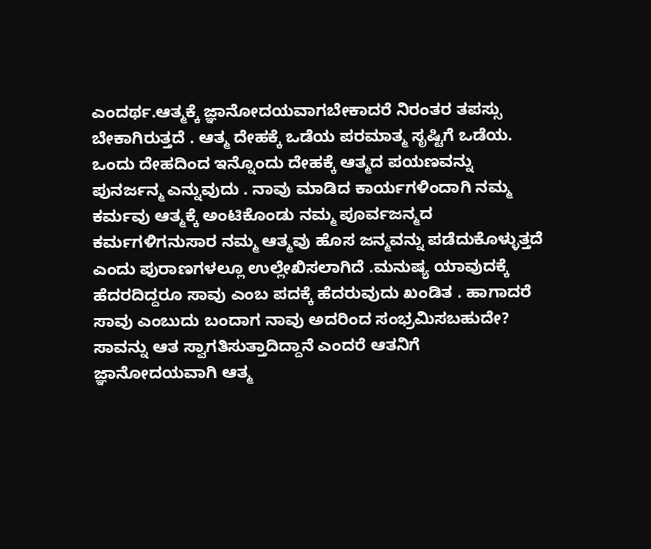ಎಂದರ್ಥ.ಆತ್ಮಕ್ಕೆ ಜ್ಞಾನೋದಯವಾಗಬೇಕಾದರೆ ನಿರಂತರ ತಪಸ್ಸು ಬೇಕಾಗಿರುತ್ತದೆ . ಆತ್ಮ ದೇಹಕ್ಕೆ ಒಡೆಯ ಪರಮಾತ್ಮ ಸೃಷ್ಟಿಗೆ ಒಡೆಯ. ಒಂದು ದೇಹದಿಂದ ಇನ್ನೊಂದು ದೇಹಕ್ಕೆ ಆತ್ಮದ ಪಯಣವನ್ನು ಪುನರ್ಜನ್ಮ ಎನ್ನುವುದು . ನಾವು ಮಾಡಿದ ಕಾರ್ಯಗಳಿಂದಾಗಿ ನಮ್ಮ ಕರ್ಮವು ಆತ್ಮಕ್ಕೆ ಅಂಟಿಕೊಂಡು ನಮ್ಮ ಪೂರ್ವಜನ್ಮದ ಕರ್ಮಗಳಿಗನುಸಾರ ನಮ್ಮ ಆತ್ಮವು ಹೊಸ ಜನ್ಮವನ್ನು ಪಡೆದುಕೊಳ್ಳುತ್ತದೆ ಎಂದು ಪುರಾಣಗಳಲ್ಲೂ ಉಲ್ಲೇಖಿಸಲಾಗಿದೆ .ಮನುಷ್ಯ ಯಾವುದಕ್ಕೆ ಹೆದರದಿದ್ದರೂ ಸಾವು ಎಂಬ ಪದಕ್ಕೆ ಹೆದರುವುದು ಖಂಡಿತ . ಹಾಗಾದರೆ ಸಾವು ಎಂಬುದು ಬಂದಾಗ ನಾವು ಅದರಿಂದ ಸಂಭ್ರಮಿಸಬಹುದೇ?
ಸಾವನ್ನು ಆತ ಸ್ವಾಗತಿಸುತ್ತಾದಿದ್ದಾನೆ ಎಂದರೆ ಆತನಿಗೆ ಜ್ಞಾನೋದಯವಾಗಿ ಆತ್ಮ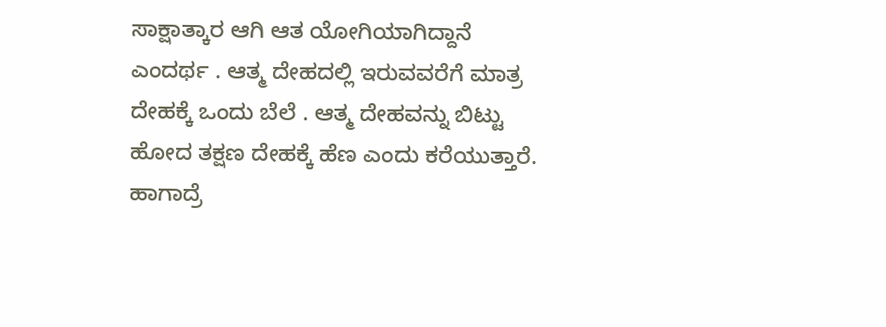ಸಾಕ್ಷಾತ್ಕಾರ ಆಗಿ ಆತ ಯೋಗಿಯಾಗಿದ್ದಾನೆ ಎಂದರ್ಥ . ಆತ್ಮ ದೇಹದಲ್ಲಿ ಇರುವವರೆಗೆ ಮಾತ್ರ ದೇಹಕ್ಕೆ ಒಂದು ಬೆಲೆ . ಆತ್ಮ ದೇಹವನ್ನು ಬಿಟ್ಟು ಹೋದ ತಕ್ಷಣ ದೇಹಕ್ಕೆ ಹೆಣ ಎಂದು ಕರೆಯುತ್ತಾರೆ. ಹಾಗಾದ್ರೆ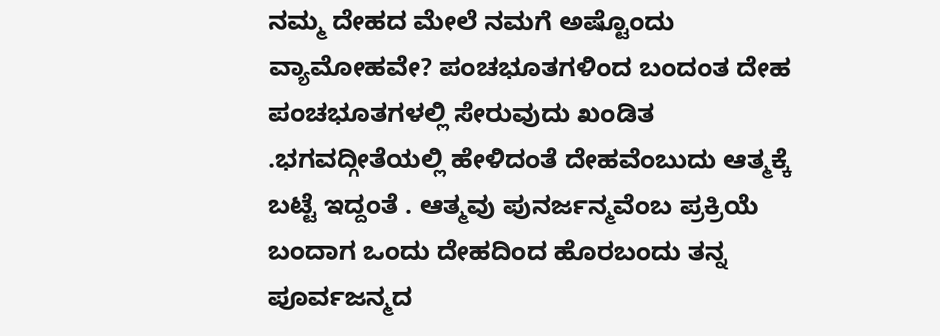ನಮ್ಮ ದೇಹದ ಮೇಲೆ ನಮಗೆ ಅಷ್ಟೊಂದು ವ್ಯಾಮೋಹವೇ? ಪಂಚಭೂತಗಳಿಂದ ಬಂದಂತ ದೇಹ ಪಂಚಭೂತಗಳಲ್ಲಿ ಸೇರುವುದು ಖಂಡಿತ .ಭಗವದ್ಗೀತೆಯಲ್ಲಿ ಹೇಳಿದಂತೆ ದೇಹವೆಂಬುದು ಆತ್ಮಕ್ಕೆ ಬಟ್ಟೆ ಇದ್ದಂತೆ . ಆತ್ಮವು ಪುನರ್ಜನ್ಮವೆಂಬ ಪ್ರಕ್ರಿಯೆ ಬಂದಾಗ ಒಂದು ದೇಹದಿಂದ ಹೊರಬಂದು ತನ್ನ ಪೂರ್ವಜನ್ಮದ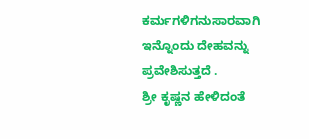ಕರ್ಮಗಳಿಗನುಸಾರವಾಗಿ ಇನ್ನೊಂದು ದೇಹವನ್ನು ಪ್ರವೇಶಿಸುತ್ತದೆ .
ಶ್ರೀ ಕೃಷ್ಣನ ಹೇಳಿದಂತೆ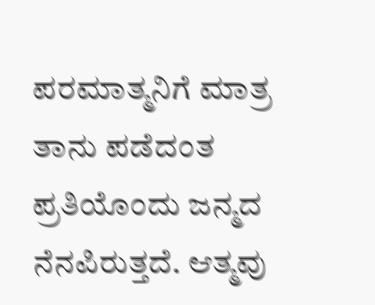ಪರಮಾತ್ಮನಿಗೆ ಮಾತ್ರ ತಾನು ಪಡೆದಂತ ಪ್ರತಿಯೊಂದು ಜನ್ಮದ ನೆನಪಿರುತ್ತದೆ. ಆತ್ಮವು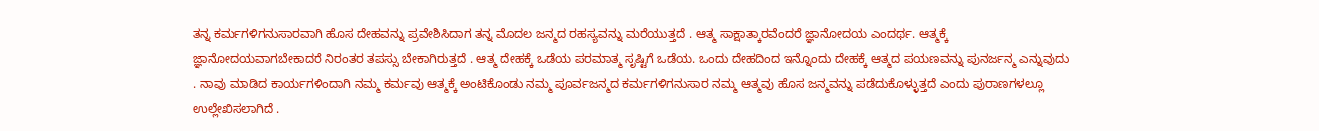ತನ್ನ ಕರ್ಮಗಳಿಗನುಸಾರವಾಗಿ ಹೊಸ ದೇಹವನ್ನು ಪ್ರವೇಶಿಸಿದಾಗ ತನ್ನ ಮೊದಲ ಜನ್ಮದ ರಹಸ್ಯವನ್ನು ಮರೆಯುತ್ತದೆ . ಆತ್ಮ ಸಾಕ್ಷಾತ್ಕಾರವೆಂದರೆ ಜ್ಞಾನೋದಯ ಎಂದರ್ಥ. ಆತ್ಮಕ್ಕೆ ಜ್ಞಾನೋದಯವಾಗಬೇಕಾದರೆ ನಿರಂತರ ತಪಸ್ಸು ಬೇಕಾಗಿರುತ್ತದೆ . ಆತ್ಮ ದೇಹಕ್ಕೆ ಒಡೆಯ ಪರಮಾತ್ಮ ಸೃಷ್ಟಿಗೆ ಒಡೆಯ. ಒಂದು ದೇಹದಿಂದ ಇನ್ನೊಂದು ದೇಹಕ್ಕೆ ಆತ್ಮದ ಪಯಣವನ್ನು ಪುನರ್ಜನ್ಮ ಎನ್ನುವುದು . ನಾವು ಮಾಡಿದ ಕಾರ್ಯಗಳಿಂದಾಗಿ ನಮ್ಮ ಕರ್ಮವು ಆತ್ಮಕ್ಕೆ ಅಂಟಿಕೊಂಡು ನಮ್ಮ ಪೂರ್ವಜನ್ಮದ ಕರ್ಮಗಳಿಗನುಸಾರ ನಮ್ಮ ಆತ್ಮವು ಹೊಸ ಜನ್ಮವನ್ನು ಪಡೆದುಕೊಳ್ಳುತ್ತದೆ ಎಂದು ಪುರಾಣಗಳಲ್ಲೂ ಉಲ್ಲೇಖಿಸಲಾಗಿದೆ .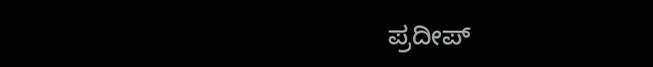ಪ್ರದೀಪ್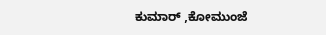ಕುಮಾರ್ ,ಕೋಮುಂಜೆ